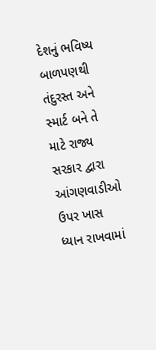દેશનું ભવિષ્ય બાળપણથી તંદુરસ્ત અને સ્માર્ટ બને તે માટે રાજ્ય સરકાર દ્વારા આંગણવાડીઓ ઉપર ખાસ ધ્યાન રાખવામાં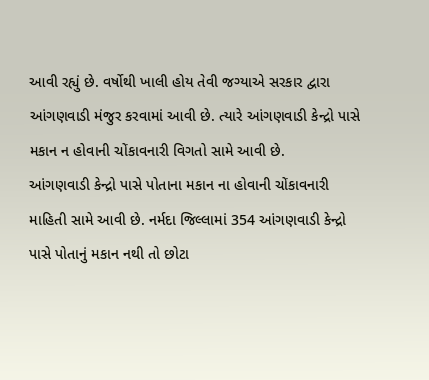આવી રહ્યું છે. વર્ષોથી ખાલી હોય તેવી જગ્યાએ સરકાર દ્વારા આંગણવાડી મંજુર કરવામાં આવી છે. ત્યારે આંગણવાડી કેન્દ્રો પાસે મકાન ન હોવાની ચોંકાવનારી વિગતો સામે આવી છે.
આંગણવાડી કેન્દ્રો પાસે પોતાના મકાન ના હોવાની ચોંકાવનારી માહિતી સામે આવી છે. નર્મદા જિલ્લામાં 354 આંગણવાડી કેન્દ્રો પાસે પોતાનું મકાન નથી તો છોટા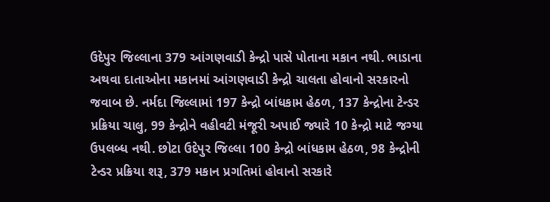ઉદેપુર જિલ્લાના 379 આંગણવાડી કેન્દ્રો પાસે પોતાના મકાન નથી. ભાડાના અથવા દાતાઓના મકાનમાં આંગણવાડી કેન્દ્રો ચાલતા હોવાનો સરકારનો જવાબ છે. નર્મદા જિલ્લામાં 197 કેન્દ્રો બાંધકામ હેઠળ, 137 કેન્દ્રોના ટેન્ડર પ્રક્રિયા ચાલુ, 99 કેન્દ્રોને વહીવટી મંજૂરી અપાઈ જ્યારે 10 કેન્દ્રો માટે જગ્યા ઉપલબ્ધ નથી. છોટા ઉદેપુર જિલ્લા 100 કેન્દ્રો બાંધકામ હેઠળ, 98 કેન્દ્રોની ટેન્ડર પ્રક્રિયા શરૂ, 379 મકાન પ્રગતિમાં હોવાનો સરકારે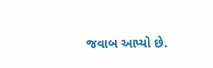જવાબ આપ્યો છે.